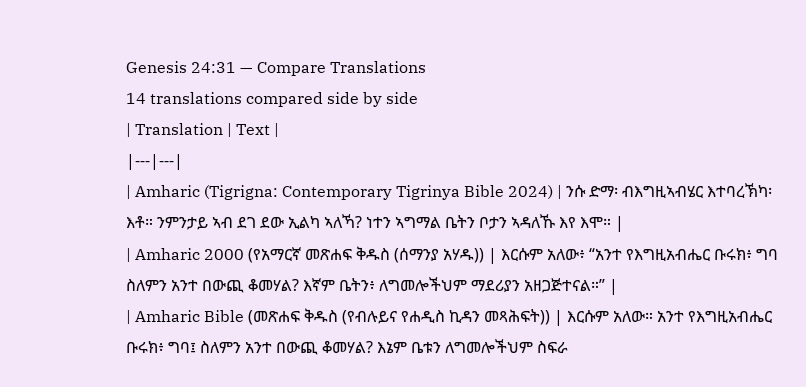Genesis 24:31 — Compare Translations
14 translations compared side by side
| Translation | Text |
|---|---|
| Amharic (Tigrigna: Contemporary Tigrinya Bible 2024) | ንሱ ድማ፡ ብእግዚኣብሄር እተባረኽካ፡ እቶ። ንምንታይ ኣብ ደገ ደው ኢልካ ኣለኻ? ነተን ኣግማል ቤትን ቦታን ኣዳለኹ እየ እሞ። |
| Amharic 2000 (የአማርኛ መጽሐፍ ቅዱስ (ሰማንያ አሃዱ)) | እርሱም አለው፥ “አንተ የእግዚአብሔር ቡሩክ፥ ግባ ስለምን አንተ በውጪ ቆመሃል? እኛም ቤትን፥ ለግመሎችህም ማደሪያን አዘጋጅተናል።” |
| Amharic Bible (መጽሐፍ ቅዱስ (የብሉይና የሐዲስ ኪዳን መጻሕፍት)) | እርሱም አለው። አንተ የእግዚአብሔር ቡሩክ፥ ግባ፤ ስለምን አንተ በውጪ ቆመሃል? እኔም ቤቱን ለግመሎችህም ስፍራ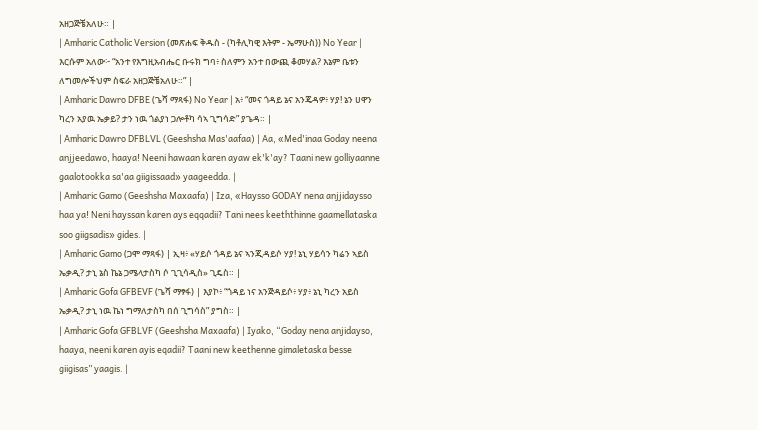አዘጋጅቼአለሁ። |
| Amharic Catholic Version (መጽሐፍ ቅዱስ - (ካቶሊካዊ እትም - ኤማሁስ)) No Year | እርሱም አለው፦ “አንተ የእግዚአብሔር ቡሩክ ግባ፥ ስለምን አንተ በውጪ ቆመሃል? እኔም ቤቱን ለግመሎችህም ስፍራ አዘጋጅቼአለሁ።” |
| Amharic Dawro DFBE (ጌሻ ማጻፋ) No Year | አ፥ “መና ጎዳይ ኔና አንጄዳዎ፥ ሃያ! ኔን ሀዋን ካረን አያዉ ኤቃይ? ታን ነዉ ጎልያነ ጋሎቶካ ሳኣ ጊግሳድ” ያጌዳ። |
| Amharic Dawro DFBLVL (Geeshsha Mas'aafaa) | Aa, «Med'inaa Goday neena anjjeedawo, haaya! Neeni hawaan karen ayaw ek'k'ay? Taani new golliyaanne gaalotookka sa'aa giigissaad» yaageedda. |
| Amharic Gamo (Geeshsha Maxaafa) | Iza, «Haysso GODAY nena anjjidaysso haa ya! Neni hayssan karen ays eqqadii? Tani nees keeththinne gaamellataska soo giigsadis» gides. |
| Amharic Gamo (ጋሞ ማጻፋ) | ኢዛ፥ «ሃይሶ ጎዳይ ኔና ኣንጂዳይሶ ሃያ! ኔኒ ሃይሳን ካሬን ኣይስ ኤቃዲ? ታኒ ኔስ ኬኔ ጋሜላታስካ ሶ ጊጊሳዲስ» ጊዴስ። |
| Amharic Gofa GFBEVF (ጌሻ ማፃፋ) | እያኮ፥ “ጎዳይ ነና አንጅዳይሶ፥ ሃያ፥ ኔኒ ካረን አይስ ኤቃዲ? ታኒ ነዉ ኬነ ግማለታስካ በሰ ጊግሳስ” ያግስ። |
| Amharic Gofa GFBLVF (Geeshsha Maxaafa) | Iyako, “Goday nena anjidayso, haaya, neeni karen ayis eqadii? Taani new keethenne gimaletaska besse giigisas” yaagis. |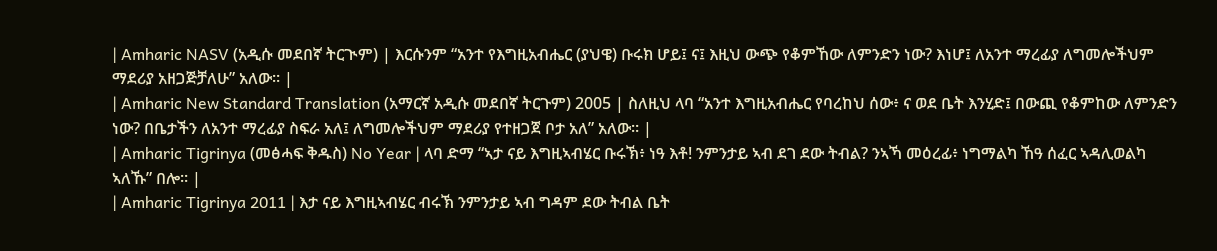| Amharic NASV (አዲሱ መደበኛ ትርጒም) | እርሱንም “አንተ የእግዚአብሔር (ያህዌ) ቡሩክ ሆይ፤ ና፤ እዚህ ውጭ የቆምኸው ለምንድን ነው? እነሆ፤ ለአንተ ማረፊያ ለግመሎችህም ማደሪያ አዘጋጅቻለሁ” አለው። |
| Amharic New Standard Translation (አማርኛ አዲሱ መደበኛ ትርጉም) 2005 | ስለዚህ ላባ “አንተ እግዚአብሔር የባረከህ ሰው፥ ና ወደ ቤት እንሂድ፤ በውጪ የቆምከው ለምንድን ነው? በቤታችን ለአንተ ማረፊያ ስፍራ አለ፤ ለግመሎችህም ማደሪያ የተዘጋጀ ቦታ አለ” አለው። |
| Amharic Tigrinya (መፅሓፍ ቅዱስ) No Year | ላባ ድማ “ኣታ ናይ እግዚኣብሄር ቡሩኽ፥ ነዓ እቶ! ንምንታይ ኣብ ደገ ደው ትብል? ንኣኻ መዕረፊ፥ ነግማልካ ኸዓ ሰፈር ኣዳሊወልካ ኣለኹ” በሎ። |
| Amharic Tigrinya 2011 | እታ ናይ እግዚኣብሄር ብሩኽ ንምንታይ ኣብ ግዳም ደው ትብል ቤት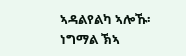ኣዳልየልካ ኣሎኹ፡ ነግማል ኽኣ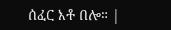ሰፈር እቶ በሎ። |